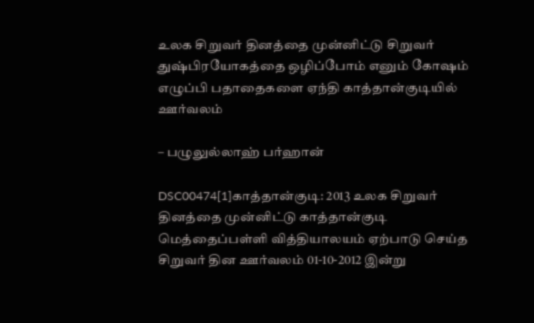உலக சிறுவர் தினத்தை முன்னிட்டு சிறுவர் துஷ்பிரயோகத்தை ஒழிப்போம் எனும் கோஷம் எழுப்பி பதாதைகளை ஏந்தி காத்தான்குடியில் ஊர்வலம்

– பழுலுல்லாஹ் பர்ஹான்

DSC00474[1]காத்தான்குடி: 2013 உலக சிறுவர் தினத்தை முன்னிட்டு காத்தான்குடி மெத்தைப்பள்ளி வித்தியாலயம் ஏற்பாடு செய்த சிறுவர் தின ஊர்வலம் 01-10-2012 இன்று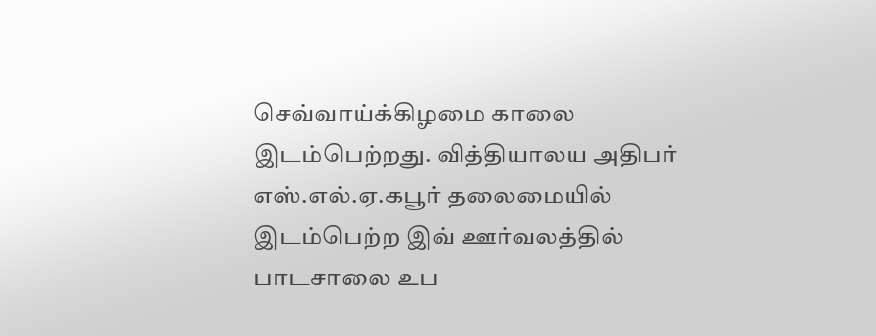செவ்வாய்க்கிழமை காலை இடம்பெற்றது. வித்தியாலய அதிபர் எஸ்.எல்.ஏ.கபூர் தலைமையில் இடம்பெற்ற இவ் ஊர்வலத்தில் பாடசாலை உப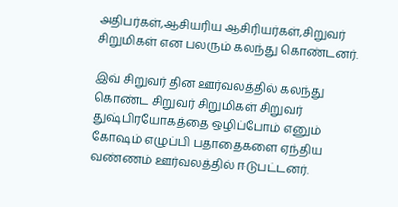அதிபர்கள்,ஆசியரிய ஆசிரியர்கள்,சிறுவர் சிறுமிகள் என பலரும் கலந்து கொண்டனர்.

இவ் சிறுவர் தின ஊர்வலத்தில் கலந்து கொண்ட சிறுவர் சிறுமிகள் சிறுவர் துஷ்பிரயோகத்தை ஒழிப்போம் எனும் கோஷம் எழுப்பி பதாதைகளை ஏந்திய வண்ணம் ஊர்வலத்தில் ஈடுபட்டனர்.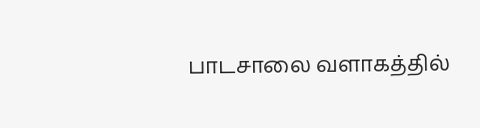பாடசாலை வளாகத்தில்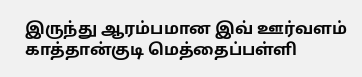இருந்து ஆரம்பமான இவ் ஊர்வளம் காத்தான்குடி மெத்தைப்பள்ளி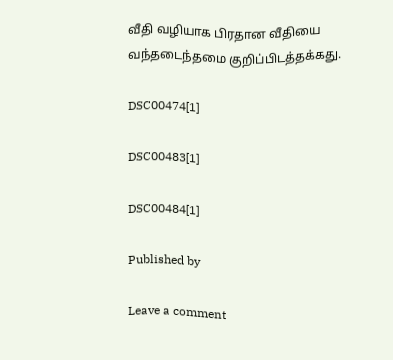வீதி வழியாக பிரதான வீதியை வந்தடைந்தமை குறிப்பிடத்தக்கது.

DSC00474[1]

DSC00483[1]

DSC00484[1]

Published by

Leave a comment